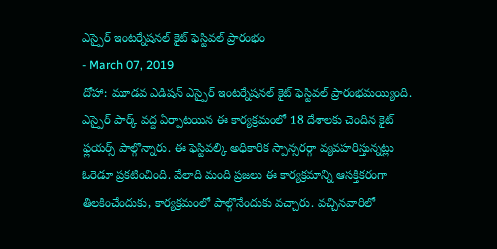ఎస్పైర్ ఇంటర్నేషనల్ కైట్ ఫెస్టివల్ ప్రారంభం
- March 07, 2019
దోహా: మూడవ ఎడిషన్ ఎస్పైర్ ఇంటర్నేషనల్ కైట్ ఫెస్టివల్ ప్రారంభమయ్యింది. ఎస్పైర్ పార్క్ వద్ద ఏర్పాటయిన ఈ కార్యక్రమంలో 18 దేశాలకు చెందిన కైట్ ఫ్లయర్స్ పాల్గొన్నారు. ఈ ఫెస్టివల్కి అధికారిక స్పాన్సరర్గా వ్యవహరిస్తున్నట్లు ఓరెడూ ప్రకటించింది. వేలాది మంది ప్రజలు ఈ కార్యక్రమాన్ని ఆసక్తికరంగా తిలకించేందుకు, కార్యక్రమంలో పాల్గొనేందుకు వచ్చారు. వచ్చినవారిలో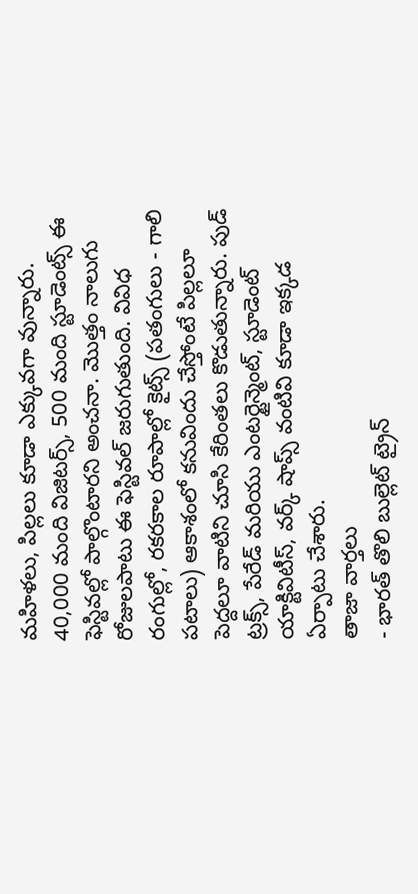మహిళలు, పిల్లలు కూడా ఎక్కువగా వున్నారు. 40,000 మంది విజిటర్స్, 500 మంది స్టూడెంట్స్ ఈ ఫెస్టివల్లో పాల్గొంటారని అంచనా. మొత్తం నాలుగు రోజులపాటు ఈ ఫెస్టివల్ జరుగుతుంది. వివిధ రంగుల్లో, రకరకాల రూపాల్లో కైట్స్ (పతంగులు - గాలి పటాలు) ఆకాశంలో కనువిందు చేస్తోంటే పిల్లలూ పెద్దలూ వాటిని చూసి కేరింతలు కొడుతున్నారు. పుడ్ ట్రక్స్, పేరేడ్ మరియు ఎంటర్టైన్మెంట్, స్టూడెంట్ యాక్టివిటీస్, వర్క్ షాప్స్ వంటివి కూడా ఇక్కడ ఏర్పాటు చేశారు.
తాజా వార్తలు
- భారత్ తొలి బుల్లెట్ ట్రైన్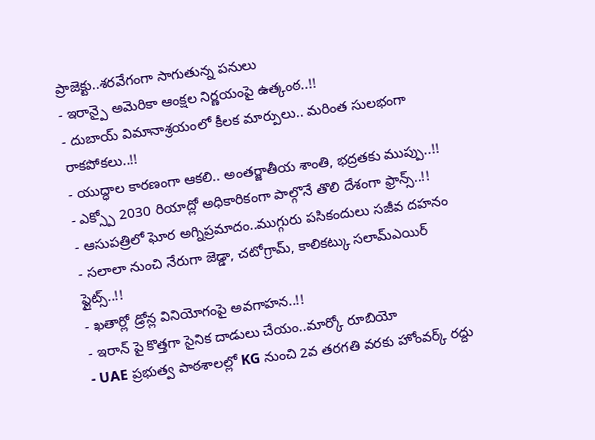ప్రాజెక్టు..శరవేగంగా సాగుతున్న పనులు
- ఇరాన్పై అమెరికా ఆంక్షల నిర్ణయంపై ఉత్కంఠ..!!
- దుబాయ్ విమానాశ్రయంలో కీలక మార్పులు.. మరింత సులభంగా రాకపోకలు..!!
- యుద్ధాల కారణంగా ఆకలి.. అంతర్జాతీయ శాంతి, భద్రతకు ముప్పు..!!
- ఎక్స్పో 2030 రియాద్లో అధికారికంగా పాల్గొనే తొలి దేశంగా ఫ్రాన్స్..!!
- ఆసుపత్రిలో ఘోర అగ్నిప్రమాదం..ముగ్గురు పసికందులు సజీవ దహనం
- సలాలా నుంచి నేరుగా జెడ్డా, చటోగ్రామ్, కాలికట్కు సలామ్ఎయిర్ ఫ్లైట్స్..!!
- ఖతార్లో డ్రోన్ల వినియోగంపై అవగాహన..!!
- ఇరాన్ పై కొత్తగా సైనిక దాడులు చేయం..మార్కో రూబియో
- UAE ప్రభుత్వ పాఠశాలల్లో KG నుంచి 2వ తరగతి వరకు హోంవర్క్ రద్దు